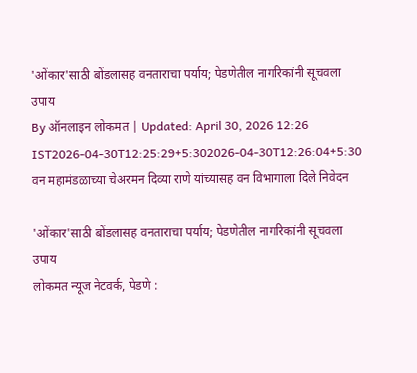'ओंकार'साठी बोंडलासह वनताराचा पर्याय; पेडणेतील नागरिकांनी सूचवला उपाय
By ऑनलाइन लोकमत | Updated: April 30, 2026 12:26 IST2026-04-30T12:25:29+5:302026-04-30T12:26:04+5:30
वन महामंडळाच्या चेअरमन दिव्या राणे यांच्यासह वन विभागाला दिले निवेदन

'ओंकार'साठी बोंडलासह वनताराचा पर्याय; पेडणेतील नागरिकांनी सूचवला उपाय
लोकमत न्यूज नेटवर्क, पेडणे :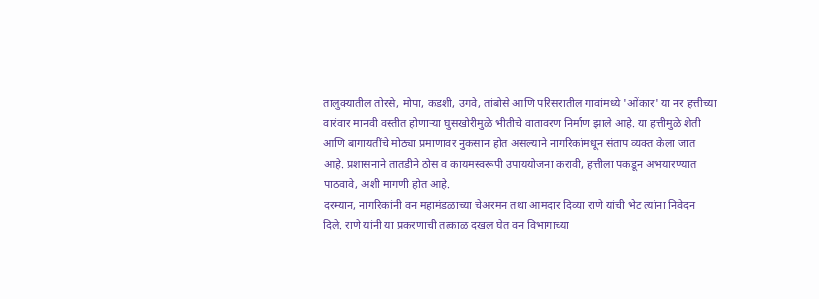तालुक्यातील तोरसे, मोपा, कडशी, उगवे, तांबोसे आणि परिसरातील गावांमध्ये 'ओंकार' या नर हत्तीच्या वारंवार मानवी वस्तीत होणाऱ्या घुसखोरीमुळे भीतीचे वातावरण निर्माण झाले आहे. या हत्तीमुळे शेती आणि बागायतींचे मोठ्या प्रमाणावर नुकसान होत असल्याने नागरिकांमधून संताप व्यक्त केला जात आहे. प्रशासनाने तातडीने ठोस व कायमस्वरूपी उपाययोजना करावी, हत्तीला पकडून अभयारण्यात पाठवावे, अशी मागणी होत आहे.
दरम्यान, नागरिकांनी वन महामंडळाच्या चेअरमन तथा आमदार दिव्या राणे यांची भेट त्यांना निवेदन दिले. राणे यांनी या प्रकरणाची तत्काळ दखल घेत वन विभागाच्या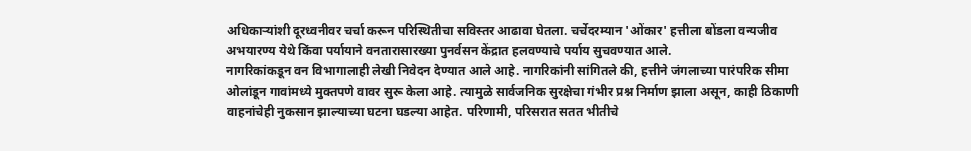अधिकाऱ्यांशी दूरध्वनीवर चर्चा करून परिस्थितीचा सविस्तर आढावा घेतला. चर्चेदरम्यान 'ओंकार' हत्तीला बोंडला वन्यजीव अभयारण्य येथे किंवा पर्यायाने वनतारासारख्या पुनर्वसन केंद्रात हलवण्याचे पर्याय सुचवण्यात आले.
नागरिकांकडून वन विभागालाही लेखी निवेदन देण्यात आले आहे. नागरिकांनी सांगितले की, हत्तीने जंगलाच्या पारंपरिक सीमा ओलांडून गावांमध्ये मुक्तपणे वावर सुरू केला आहे. त्यामुळे सार्वजनिक सुरक्षेचा गंभीर प्रश्न निर्माण झाला असून, काही ठिकाणी वाहनांचेही नुकसान झाल्याच्या घटना घडल्या आहेत. परिणामी, परिसरात सतत भीतीचे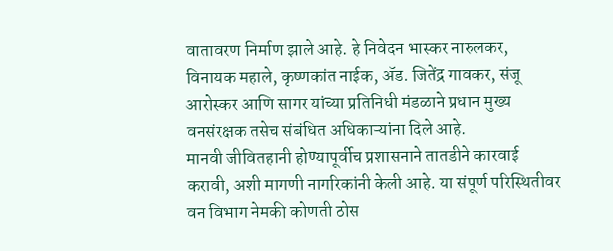वातावरण निर्माण झाले आहे. हे निवेदन भास्कर नारुलकर, विनायक महाले, कृष्णकांत नाईक, ॲड. जितेंद्र गावकर, संजू आरोस्कर आणि सागर यांच्या प्रतिनिधी मंडळाने प्रधान मुख्य वनसंरक्षक तसेच संबंधित अधिकाऱ्यांना दिले आहे.
मानवी जीवितहानी होण्यापूर्वीच प्रशासनाने तातडीने कारवाई करावी, अशी मागणी नागरिकांनी केली आहे. या संपूर्ण परिस्थितीवर वन विभाग नेमकी कोणती ठोस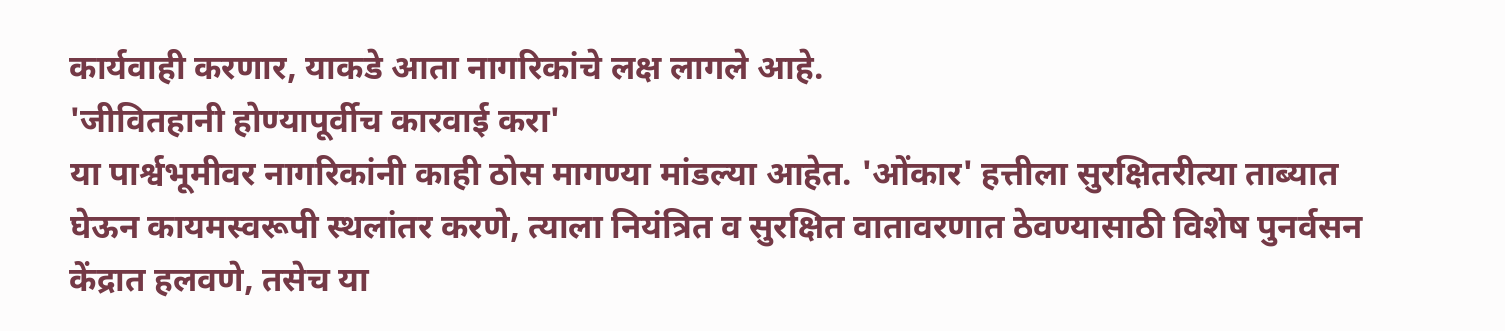कार्यवाही करणार, याकडे आता नागरिकांचे लक्ष लागले आहे.
'जीवितहानी होण्यापूर्वीच कारवाई करा'
या पार्श्वभूमीवर नागरिकांनी काही ठोस मागण्या मांडल्या आहेत. 'ओंकार' हत्तीला सुरक्षितरीत्या ताब्यात घेऊन कायमस्वरूपी स्थलांतर करणे, त्याला नियंत्रित व सुरक्षित वातावरणात ठेवण्यासाठी विशेष पुनर्वसन केंद्रात हलवणे, तसेच या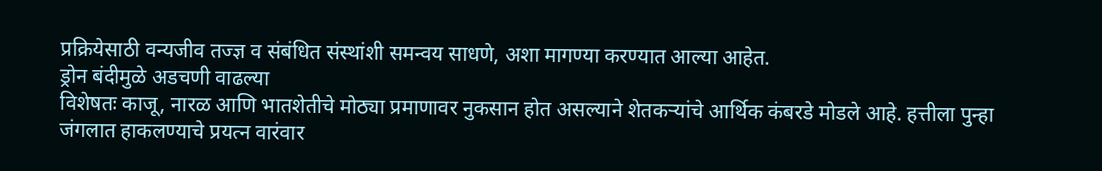प्रक्रियेसाठी वन्यजीव तज्ज्ञ व संबंधित संस्थांशी समन्वय साधणे, अशा मागण्या करण्यात आल्या आहेत.
ड्रोन बंदीमुळे अडचणी वाढल्या
विशेषतः काजू, नारळ आणि भातशेतीचे मोठ्या प्रमाणावर नुकसान होत असल्याने शेतकऱ्यांचे आर्थिक कंबरडे मोडले आहे. हत्तीला पुन्हा जंगलात हाकलण्याचे प्रयत्न वारंवार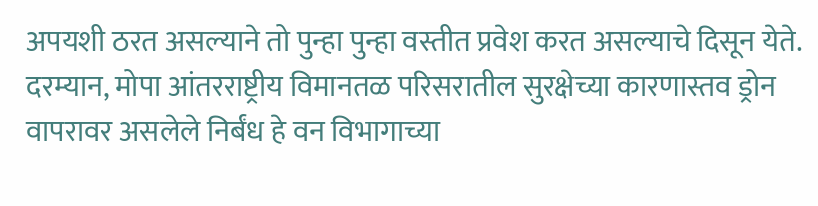अपयशी ठरत असल्याने तो पुन्हा पुन्हा वस्तीत प्रवेश करत असल्याचे दिसून येते. दरम्यान, मोपा आंतरराष्ट्रीय विमानतळ परिसरातील सुरक्षेच्या कारणास्तव ड्रोन वापरावर असलेले निर्बंध हे वन विभागाच्या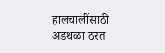हालचालींसाठी अडथळा ठरत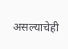असल्याचेही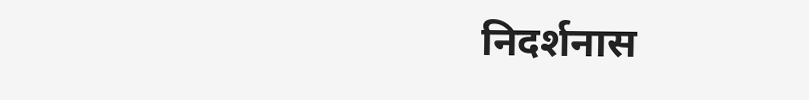निदर्शनास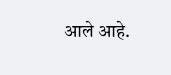आले आहे.